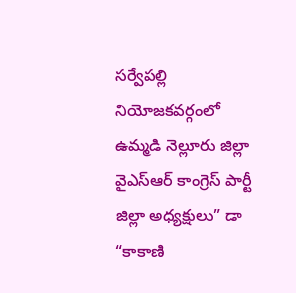సర్వేపల్లి నియోజకవర్గంలో ఉమ్మడి నెల్లూరు జిల్లా వైఎస్ఆర్ కాంగ్రెస్ పార్టీ జిల్లా అధ్యక్షులు” డా “కాకాణి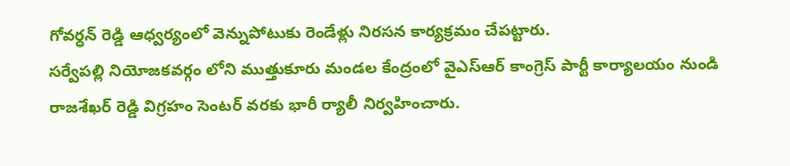గోవర్ధన్ రెడ్డి ఆధ్వర్యంలో వెన్నుపోటుకు రెండేళ్లు నిరసన కార్యక్రమం చేపట్టారు.
సర్వేపల్లి నియోజకవర్గం లోని ముత్తుకూరు మండల కేంద్రంలో వైఎస్ఆర్ కాంగ్రెస్ పార్టీ కార్యాలయం నుండి రాజశేఖర్ రెడ్డి విగ్రహం సెంటర్ వరకు భారీ ర్యాలీ నిర్వహించారు.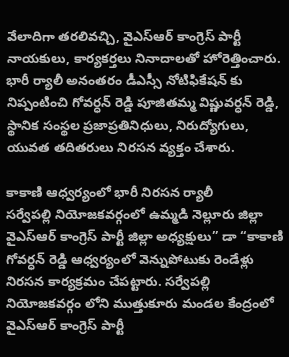వేలాదిగా తరలివచ్చి, వైఎస్ఆర్ కాంగ్రెస్ పార్టీ నాయకులు, కార్యకర్తలు నినాదాలతో హోరెత్తించారు.
భారీ ర్యాలీ అనంతరం డీఎస్సీ నోటిఫికేషన్ కు నిప్పంటించి గోవర్ధన్ రెడ్డి పూజితమ్మ విష్ణువర్ధన్ రెడ్డి, స్థానిక సంస్థల ప్రజాప్రతినిధులు, నిరుద్యోగులు, యువత తదితరులు నిరసన వ్యక్తం చేశారు.

కాకాణి ఆధ్వర్యంలో భారీ నిరసన ర్యాలీ
సర్వేపల్లి నియోజకవర్గంలో ఉమ్మడి నెల్లూరు జిల్లా వైఎస్ఆర్ కాంగ్రెస్ పార్టీ జిల్లా అధ్యక్షులు” డా “కాకాణి గోవర్ధన్ రెడ్డి ఆధ్వర్యంలో వెన్నుపోటుకు రెండేళ్లు నిరసన కార్యక్రమం చేపట్టారు. సర్వేపల్లి నియోజకవర్గం లోని ముత్తుకూరు మండల కేంద్రంలో వైఎస్ఆర్ కాంగ్రెస్ పార్టీ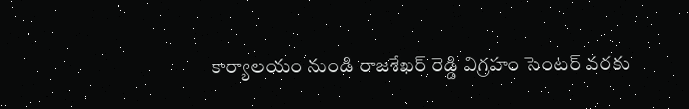కార్యాలయం నుండి రాజశేఖర్ రెడ్డి విగ్రహం సెంటర్ వరకు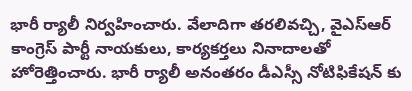భారీ ర్యాలీ నిర్వహించారు. వేలాదిగా తరలివచ్చి, వైఎస్ఆర్ కాంగ్రెస్ పార్టీ నాయకులు, కార్యకర్తలు నినాదాలతో హోరెత్తించారు. భారీ ర్యాలీ అనంతరం డీఎస్సీ నోటిఫికేషన్ కు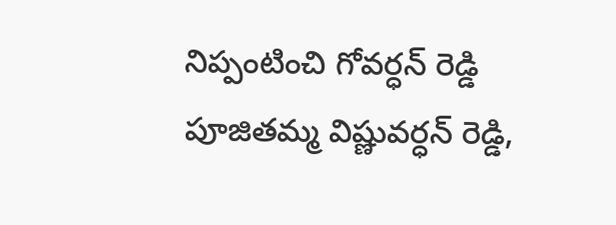నిప్పంటించి గోవర్ధన్ రెడ్డి పూజితమ్మ విష్ణువర్ధన్ రెడ్డి,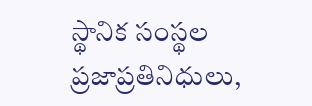స్థానిక సంస్థల ప్రజాప్రతినిధులు,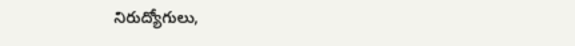నిరుద్యోగులు,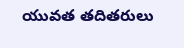యువత తదితరులు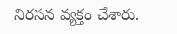నిరసన వ్యక్తం చేశారు.